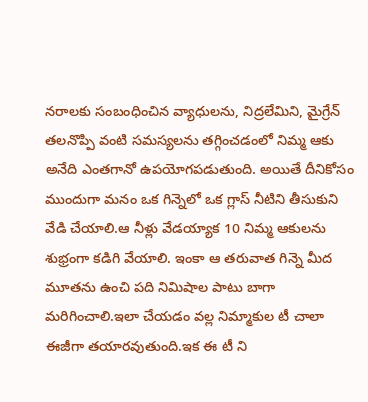నరాలకు సంబంధించిన వ్యాధులను, నిద్రలేమిని, మైగ్రేన్ తలనొప్పి వంటి సమస్యలను తగ్గించడంలో నిమ్మ ఆకు అనేది ఎంతగానో ఉపయోగపడుతుంది. అయితే దీనికోసం ముందుగా మనం ఒక గిన్నెలో ఒక గ్లాస్ నీటిని తీసుకుని వేడి చేయాలి.ఆ నీళ్లు వేడయ్యాక 10 నిమ్మ ఆకులను శుభ్రంగా కడిగి వేయాలి. ఇంకా ఆ తరువాత గిన్నె మీద మూతను ఉంచి పది నిమిషాల పాటు బాగా మరిగించాలి.ఇలా చేయడం వల్ల నిమ్మాకుల టీ చాలా ఈజీగా తయారవుతుంది.ఇక ఈ టీ ని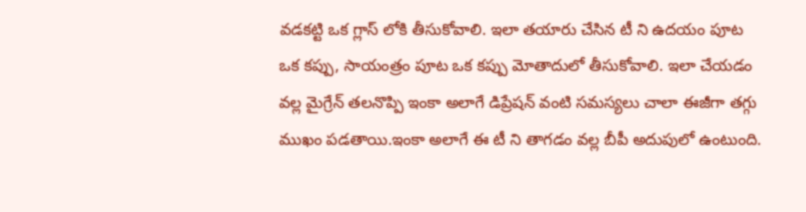వడకట్టి ఒక గ్లాస్ లోకి తీసుకోవాలి. ఇలా తయారు చేసిన టీ ని ఉదయం పూట ఒక కప్పు, సాయంత్రం పూట ఒక కప్పు మోతాదులో తీసుకోవాలి. ఇలా చేయడం వల్ల మైగ్రేన్ తలనొప్పి ఇంకా అలాగే డిప్రేషన్ వంటి సమస్యలు చాలా ఈజీగా తగ్గు ముఖం పడతాయి.ఇంకా అలాగే ఈ టీ ని తాగడం వల్ల బీపీ అదుపులో ఉంటుంది.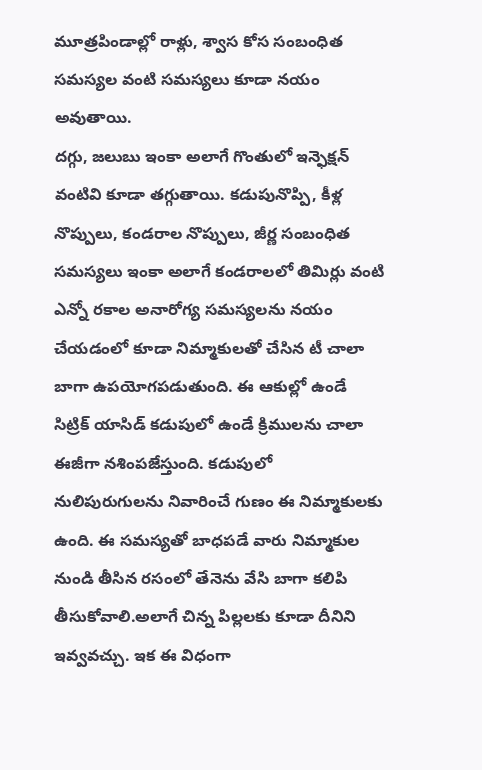మూత్రపిండాల్లో రాళ్లు, శ్వాస కోస సంబంధిత సమస్యల వంటి సమస్యలు కూడా నయం అవుతాయి.
దగ్గు, జలుబు ఇంకా అలాగే గొంతులో ఇన్ఫెక్షన్ వంటివి కూడా తగ్గుతాయి. కడుపునొప్పి, కీళ్ల నొప్పులు, కండరాల నొప్పులు, జీర్ణ సంబంధిత సమస్యలు ఇంకా అలాగే కండరాలలో తిమిర్లు వంటి ఎన్నో రకాల అనారోగ్య సమస్యలను నయం చేయడంలో కూడా నిమ్మాకులతో చేసిన టీ చాలా బాగా ఉపయోగపడుతుంది. ఈ ఆకుల్లో ఉండే సిట్రిక్ యాసిడ్ కడుపులో ఉండే క్రిములను చాలా ఈజీగా నశింపజేస్తుంది. కడుపులో నులిపురుగులను నివారించే గుణం ఈ నిమ్మాకులకు ఉంది. ఈ సమస్యతో బాధపడే వారు నిమ్మాకుల నుండి తీసిన రసంలో తేనెను వేసి బాగా కలిపి తీసుకోవాలి.అలాగే చిన్న పిల్లలకు కూడా దీనిని ఇవ్వవచ్చు. ఇక ఈ విధంగా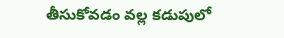తీసుకోవడం వల్ల కడుపులో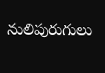నులిపురుగులు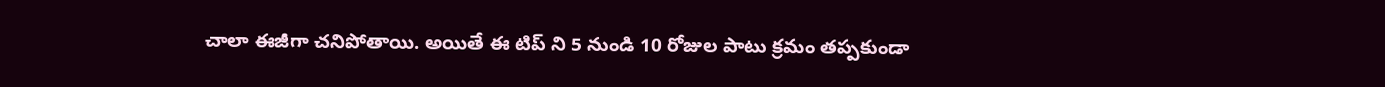చాలా ఈజీగా చనిపోతాయి. అయితే ఈ టిప్ ని 5 నుండి 10 రోజుల పాటు క్రమం తప్పకుండా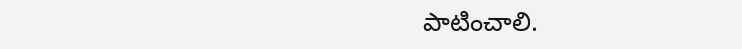పాటించాలి.